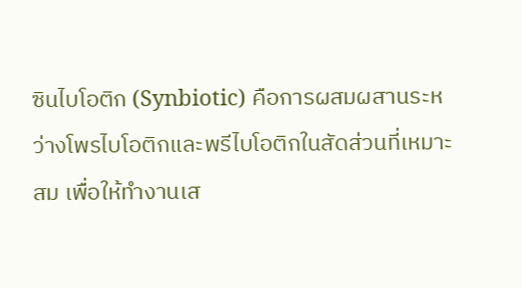ซินไบโอติก (Synbiotic) คือการผสมผสานระหว่างโพรไบโอติกและพรีไบโอติกในสัดส่วนที่เหมาะสม เพื่อให้ทำงานเส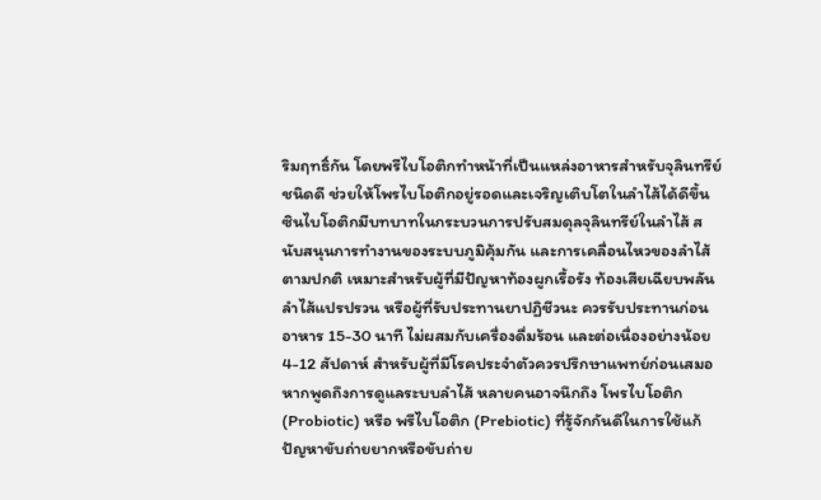ริมฤทธิ์กัน โดยพรีไบโอติกทำหน้าที่เป็นแหล่งอาหารสำหรับจุลินทรีย์ชนิดดี ช่วยให้โพรไบโอติกอยู่รอดและเจริญเติบโตในลำไส้ได้ดีขึ้น ซินไบโอติกมีบทบาทในกระบวนการปรับสมดุลจุลินทรีย์ในลำไส้ สนับสนุนการทำงานของระบบภูมิคุ้มกัน และการเคลื่อนไหวของลำไส้ตามปกติ เหมาะสำหรับผู้ที่มีปัญหาท้องผูกเรื้อรัง ท้องเสียเฉียบพลัน ลำไส้แปรปรวน หรือผู้ที่รับประทานยาปฏิชีวนะ ควรรับประทานก่อนอาหาร 15-30 นาที ไม่ผสมกับเครื่องดื่มร้อน และต่อเนื่องอย่างน้อย 4-12 สัปดาห์ สำหรับผู้ที่มีโรคประจำตัวควรปรึกษาแพทย์ก่อนเสมอ
หากพูดถึงการดูแลระบบลำไส้ หลายคนอาจนึกถึง โพรไบโอติก (Probiotic) หรือ พรีไบโอติก (Prebiotic) ที่รู้จักกันดีในการใช้แก้ปัญหาขับถ่ายยากหรือขับถ่าย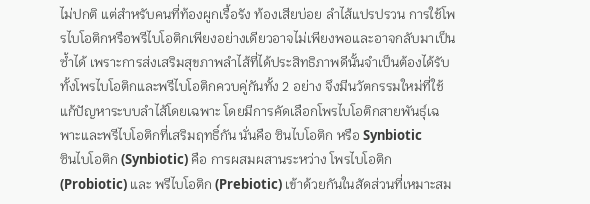ไม่ปกติ แต่สำหรับคนที่ท้องผูกเรื้อรัง ท้องเสียบ่อย ลำไส้แปรปรวน การใช้โพรไบโอติกหรือพรีไบโอติกเพียงอย่างเดียวอาจไม่เพียงพอและอาจกลับมาเป็นซ้ำได้ เพราะการส่งเสริมสุขภาพลำไส้ที่ได้ประสิทธิภาพดีนั้นจำเป็นต้องได้รับทั้งโพรไบโอติกและพรีไบโอติกควบคู่กันทั้ง 2 อย่าง จึงมีนวัตกรรมใหม่ที่ใช้แก้ปัญหาระบบลำไส้โดยเฉพาะ โดยมีการคัดเลือกโพรไบโอติกสายพันธุ์เฉพาะและพรีไบโอติกที่เสริมฤทธิ์กัน นั่นคือ ซินไบโอติก หรือ Synbiotic
ซินไบโอติก (Synbiotic) คือ การผสมผสานระหว่าง โพรไบโอติก (Probiotic) และ พรีไบโอติก (Prebiotic) เข้าด้วยกันในสัดส่วนที่เหมาะสม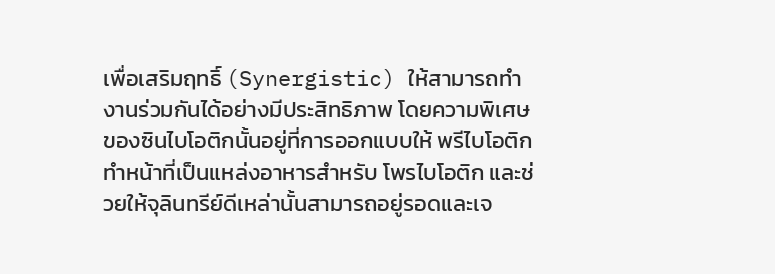เพื่อเสริมฤทธิ์ (Synergistic) ให้สามารถทำงานร่วมกันได้อย่างมีประสิทธิภาพ โดยความพิเศษของซินไบโอติกนั้นอยู่ที่การออกแบบให้ พรีไบโอติก ทำหน้าที่เป็นแหล่งอาหารสำหรับ โพรไบโอติก และช่วยให้จุลินทรีย์ดีเหล่านั้นสามารถอยู่รอดและเจ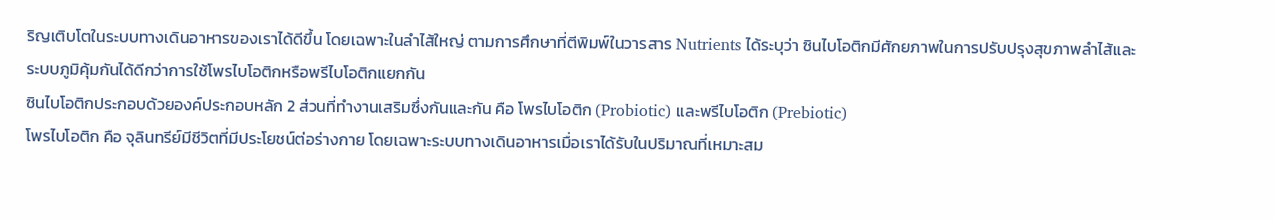ริญเติบโตในระบบทางเดินอาหารของเราได้ดีขึ้น โดยเฉพาะในลำไส้ใหญ่ ตามการศึกษาที่ตีพิมพ์ในวารสาร Nutrients ได้ระบุว่า ซินไบโอติกมีศักยภาพในการปรับปรุงสุขภาพลำไส้และระบบภูมิคุ้มกันได้ดีกว่าการใช้โพรไบโอติกหรือพรีไบโอติกแยกกัน
ซินไบโอติกประกอบด้วยองค์ประกอบหลัก 2 ส่วนที่ทำงานเสริมซึ่งกันและกัน คือ โพรไบโอติก (Probiotic) และพรีไบโอติก (Prebiotic)
โพรไบโอติก คือ จุลินทรีย์มีชีวิตที่มีประโยชน์ต่อร่างกาย โดยเฉพาะระบบทางเดินอาหารเมื่อเราได้รับในปริมาณที่เหมาะสม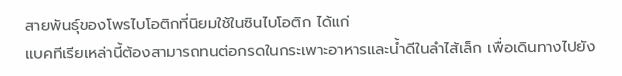สายพันธุ์ของโพรไบโอติกที่นิยมใช้ในซินไบโอติก ได้แก่
แบคทีเรียเหล่านี้ต้องสามารถทนต่อกรดในกระเพาะอาหารและน้ำดีในลำไส้เล็ก เพื่อเดินทางไปยัง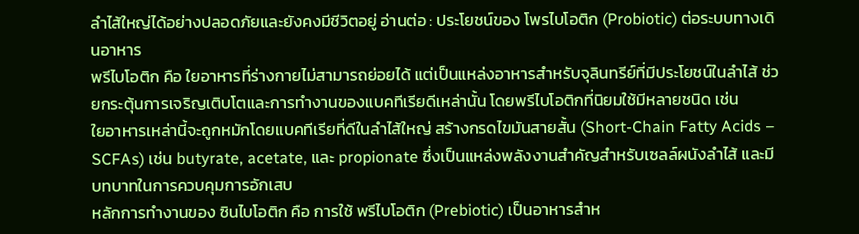ลำไส้ใหญ่ได้อย่างปลอดภัยและยังคงมีชีวิตอยู่ อ่านต่อ : ประโยชน์ของ โพรไบโอติก (Probiotic) ต่อระบบทางเดินอาหาร
พรีไบโอติก คือ ใยอาหารที่ร่างกายไม่สามารถย่อยได้ แต่เป็นแหล่งอาหารสำหรับจุลินทรีย์ที่มีประโยชน์ในลำไส้ ช่วยกระตุ้นการเจริญเติบโตและการทำงานของแบคทีเรียดีเหล่านั้น โดยพรีไบโอติกที่นิยมใช้มีหลายชนิด เช่น
ใยอาหารเหล่านี้จะถูกหมักโดยแบคทีเรียที่ดีในลำไส้ใหญ่ สร้างกรดไขมันสายสั้น (Short-Chain Fatty Acids – SCFAs) เช่น butyrate, acetate, และ propionate ซึ่งเป็นแหล่งพลังงานสำคัญสำหรับเซลล์ผนังลำไส้ และมีบทบาทในการควบคุมการอักเสบ
หลักการทำงานของ ซินไบโอติก คือ การใช้ พรีไบโอติก (Prebiotic) เป็นอาหารสำห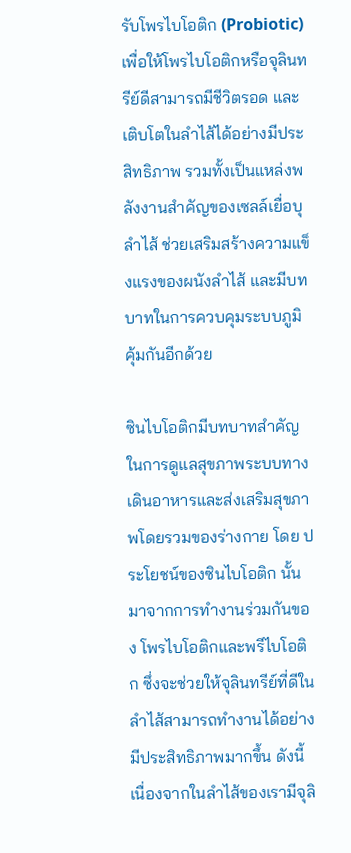รับโพรไบโอติก (Probiotic) เพื่อให้โพรไบโอติกหรือจุลินทรีย์ดีสามารถมีชีวิตรอด และเติบโตในลำไส้ได้อย่างมีประสิทธิภาพ รวมทั้งเป็นแหล่งพลังงานสำคัญของเซลล์เยื่อบุลำไส้ ช่วยเสริมสร้างความแข็งแรงของผนังลำไส้ และมีบทบาทในการควบคุมระบบภูมิคุ้มกันอีกด้วย

ซินไบโอติกมีบทบาทสำคัญในการดูแลสุขภาพระบบทางเดินอาหารและส่งเสริมสุขภาพโดยรวมของร่างกาย โดย ประโยชน์ของซินไบโอติก นั้นมาจากการทำงานร่วมกันของ โพรไบโอติกและพรีไบโอติก ซึ่งจะช่วยให้จุลินทรีย์ที่ดีในลำไส้สามารถทำงานได้อย่างมีประสิทธิภาพมากขึ้น ดังนี้
เนื่องจากในลำไส้ของเรามีจุลิ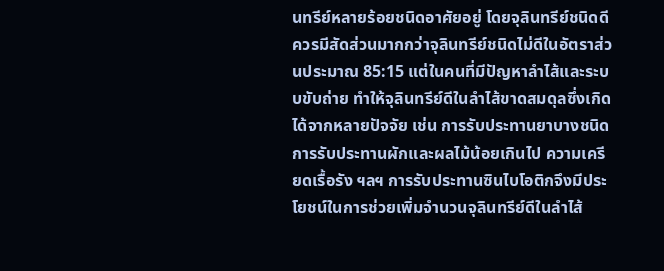นทรีย์หลายร้อยชนิดอาศัยอยู่ โดยจุลินทรีย์ชนิดดีควรมีสัดส่วนมากกว่าจุลินทรีย์ชนิดไม่ดีในอัตราส่วนประมาณ 85:15 แต่ในคนที่มีปัญหาลำไส้และระบบขับถ่าย ทำให้จุลินทรีย์ดีในลำไส้ขาดสมดุลซึ่งเกิดได้จากหลายปัจจัย เช่น การรับประทานยาบางชนิด การรับประทานผักและผลไม้น้อยเกินไป ความเครียดเรื้อรัง ฯลฯ การรับประทานซินไบโอติกจึงมีประโยชน์ในการช่วยเพิ่มจำนวนจุลินทรีย์ดีในลำไส้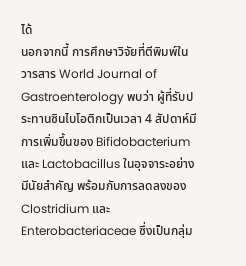ได้
นอกจากนี้ การศึกษาวิจัยที่ตีพิมพ์ในวารสาร World Journal of Gastroenterology พบว่า ผู้ที่รับประทานซินไบโอติกเป็นเวลา 4 สัปดาห์มีการเพิ่มขึ้นของ Bifidobacterium และ Lactobacillus ในอุจจาระอย่างมีนัยสำคัญ พร้อมกับการลดลงของ Clostridium และ Enterobacteriaceae ซึ่งเป็นกลุ่ม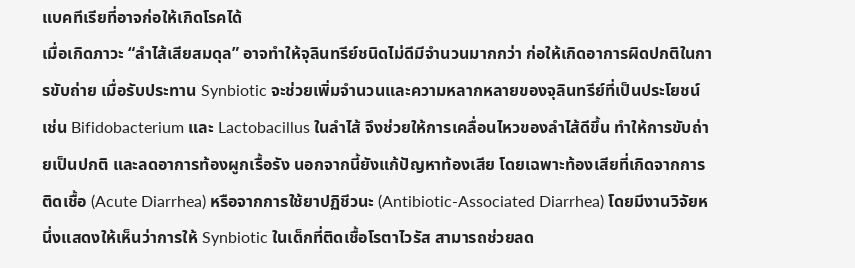แบคทีเรียที่อาจก่อให้เกิดโรคได้
เมื่อเกิดภาวะ “ลำไส้เสียสมดุล” อาจทำให้จุลินทรีย์ชนิดไม่ดีมีจำนวนมากกว่า ก่อให้เกิดอาการผิดปกติในการขับถ่าย เมื่อรับประทาน Synbiotic จะช่วยเพิ่มจำนวนและความหลากหลายของจุลินทรีย์ที่เป็นประโยชน์ เช่น Bifidobacterium และ Lactobacillus ในลำไส้ จึงช่วยให้การเคลื่อนไหวของลำไส้ดีขึ้น ทำให้การขับถ่ายเป็นปกติ และลดอาการท้องผูกเรื้อรัง นอกจากนี้ยังแก้ปัญหาท้องเสีย โดยเฉพาะท้องเสียที่เกิดจากการติดเชื้อ (Acute Diarrhea) หรือจากการใช้ยาปฏิชีวนะ (Antibiotic-Associated Diarrhea) โดยมีงานวิจัยหนึ่งแสดงให้เห็นว่าการให้ Synbiotic ในเด็กที่ติดเชื้อโรตาไวรัส สามารถช่วยลด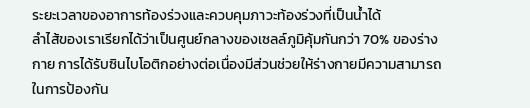ระยะเวลาของอาการท้องร่วงและควบคุมภาวะท้องร่วงที่เป็นน้ำได้
ลำไส้ของเราเรียกได้ว่าเป็นศูนย์กลางของเซลล์ภูมิคุ้มกันกว่า 70% ของร่างกาย การได้รับซินไบโอติกอย่างต่อเนื่องมีส่วนช่วยให้ร่างกายมีความสามารถในการป้องกัน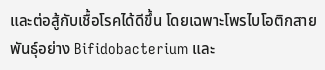และต่อสู้กับเชื้อโรคได้ดีขึ้น โดยเฉพาะโพรไบโอติกสายพันธุ์อย่าง Bifidobacterium และ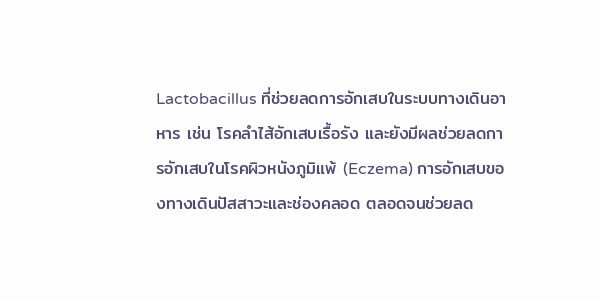Lactobacillus ที่ช่วยลดการอักเสบในระบบทางเดินอาหาร เช่น โรคลำไส้อักเสบเรื้อรัง และยังมีผลช่วยลดการอักเสบในโรคผิวหนังภูมิแพ้ (Eczema) การอักเสบของทางเดินปัสสาวะและช่องคลอด ตลอดจนช่วยลด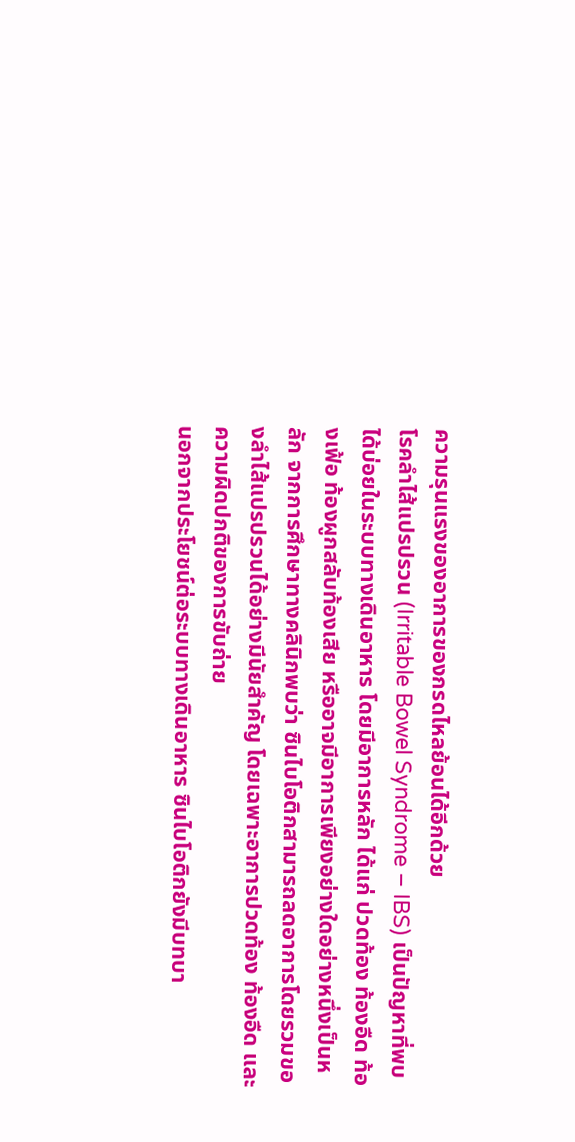ความรุนแรงของอาการของกรดไหลย้อนได้อีกด้วย
โรคลำไส้แปรปรวน (Irritable Bowel Syndrome – IBS) เป็นปัญหาที่พบได้บ่อยในระบบทางเดินอาหาร โดยมีอาการหลัก ได้แก่ ปวดท้อง ท้องอืด ท้องเฟ้อ ท้องผูกสลับท้องเสีย หรืออาจมีอาการเพียงอย่างใดอย่างหนึ่งเป็นหลัก จากการศึกษาทางคลินิกพบว่า ซินไบโอติกสามารถลดอาการโดยรวมของลำไส้แปรปรวนได้อย่างมีนัยสำคัญ โดยเฉพาะอาการปวดท้อง ท้องอืด และความผิดปกติของการขับถ่าย
นอกจากประโยชน์ต่อระบบทางเดินอาหาร ซินไบโอติกยังมีบทบา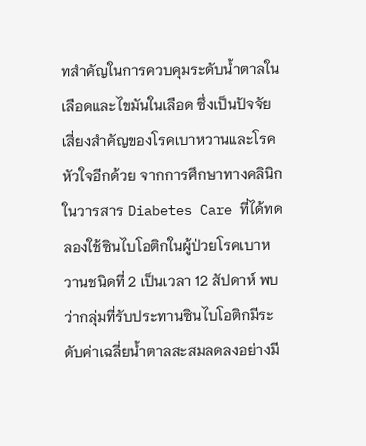ทสำคัญในการควบคุมระดับน้ำตาลในเลือดและไขมันในเลือด ซึ่งเป็นปัจจัยเสี่ยงสำคัญของโรคเบาหวานและโรคหัวใจอีกด้วย จากการศึกษาทางคลินิกในวารสาร Diabetes Care ที่ได้ทดลองใช้ซินไบโอติกในผู้ป่วยโรคเบาหวานชนิดที่ 2 เป็นเวลา 12 สัปดาห์ พบว่ากลุ่มที่รับประทานซินไบโอติกมีระดับค่าเฉลี่ยน้ำตาลสะสมลดลงอย่างมี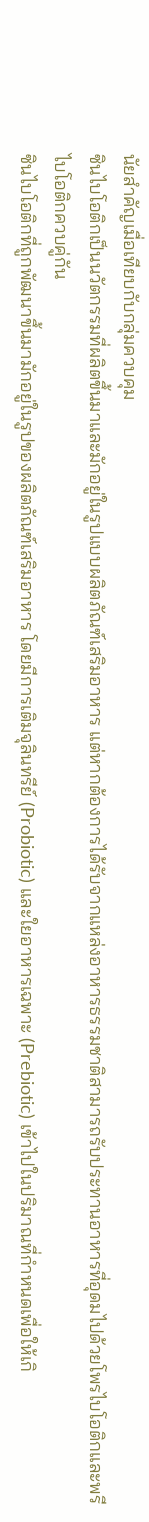นัยสำคัญเมื่อเทียบกับกลุ่มควบคุม
ซินไบโอติกเป็นนวัตกรรมที่ผลิตขึ้นมาและมักอยู่ในรูปแบบผลิตภัณฑ์เสริมอาหาร แต่หากต้องการได้รับจากแหล่งอาหารธรรมชาติสามารถรับประทานอาหารที่อุดมไปด้วยโพรไบโอติกและพรีไบโอติกควบคู่กัน
ซินไบโอติกที่ถูกพัฒนาขึ้นมามักอยู่ในรูปของผลิตภัณฑ์เสริมอาหาร โดยมีการเติมจุลินทรีย์ (Probiotic) และใยอาหารเฉพาะ (Prebiotic) เข้าไปในปริมาณที่กำหนดเพื่อให้เกิ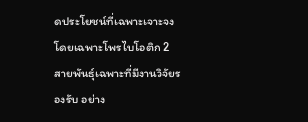ดประโยชน์ที่เฉพาะเจาะจง โดยเฉพาะโพรไบโอติก 2 สายพันธุ์เฉพาะที่มีงานวิจัยรองรับ อย่าง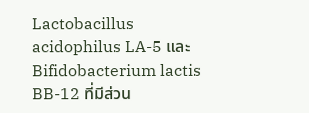Lactobacillus acidophilus LA-5 และ Bifidobacterium lactis BB-12 ที่มีส่วน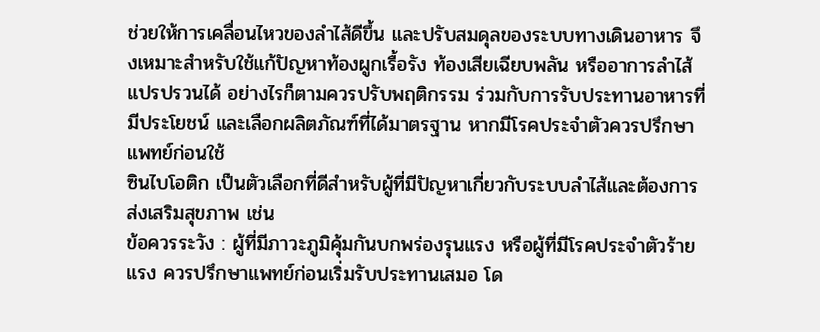ช่วยให้การเคลื่อนไหวของลำไส้ดีขึ้น และปรับสมดุลของระบบทางเดินอาหาร จึงเหมาะสำหรับใช้แก้ปัญหาท้องผูกเรื้อรัง ท้องเสียเฉียบพลัน หรืออาการลำไส้แปรปรวนได้ อย่างไรก็ตามควรปรับพฤติกรรม ร่วมกับการรับประทานอาหารที่มีประโยชน์ และเลือกผลิตภัณฑ์ที่ได้มาตรฐาน หากมีโรคประจำตัวควรปรึกษาแพทย์ก่อนใช้
ซินไบโอติก เป็นตัวเลือกที่ดีสำหรับผู้ที่มีปัญหาเกี่ยวกับระบบลำไส้และต้องการส่งเสริมสุขภาพ เช่น
ข้อควรระวัง : ผู้ที่มีภาวะภูมิคุ้มกันบกพร่องรุนแรง หรือผู้ที่มีโรคประจำตัวร้ายแรง ควรปรึกษาแพทย์ก่อนเริ่มรับประทานเสมอ โด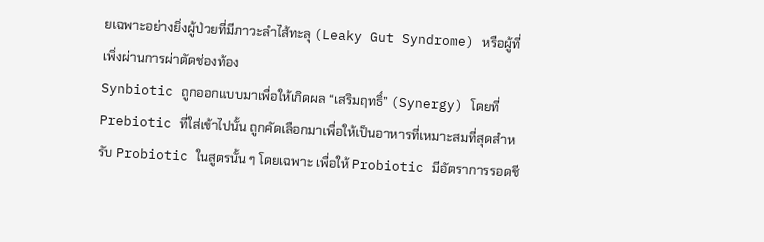ยเฉพาะอย่างยิ่งผู้ป่วยที่มีภาวะลำไส้ทะลุ (Leaky Gut Syndrome) หรือผู้ที่เพิ่งผ่านการผ่าตัดช่องท้อง
Synbiotic ถูกออกแบบมาเพื่อให้เกิดผล “เสริมฤทธิ์” (Synergy) โดยที่ Prebiotic ที่ใส่เข้าไปนั้น ถูกคัดเลือกมาเพื่อให้เป็นอาหารที่เหมาะสมที่สุดสำหรับ Probiotic ในสูตรนั้น ๆ โดยเฉพาะ เพื่อให้ Probiotic มีอัตราการรอดชี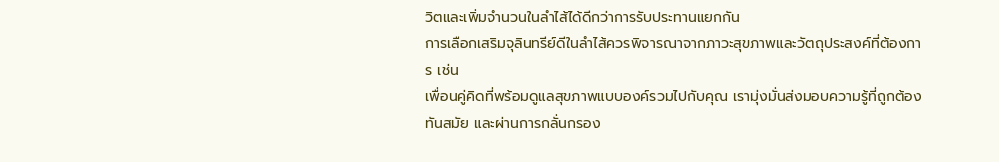วิตและเพิ่มจำนวนในลำไส้ได้ดีกว่าการรับประทานแยกกัน
การเลือกเสริมจุลินทรีย์ดีในลำไส้ควรพิจารณาจากภาวะสุขภาพและวัตถุประสงค์ที่ต้องการ เช่น
เพื่อนคู่คิดที่พร้อมดูแลสุขภาพแบบองค์รวมไปกับคุณ เรามุ่งมั่นส่งมอบความรู้ที่ถูกต้อง ทันสมัย และผ่านการกลั่นกรอง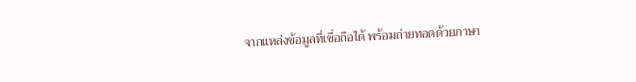จากแหล่งข้อมูลที่เชื่อถือได้ พร้อมถ่ายทอดด้วยภาษา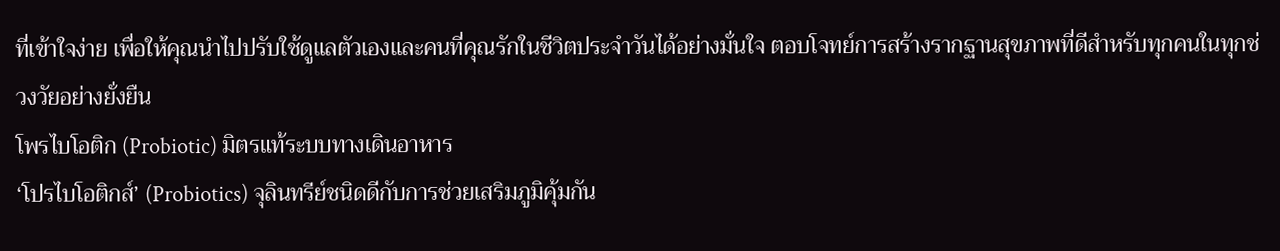ที่เข้าใจง่าย เพื่อให้คุณนำไปปรับใช้ดูแลตัวเองและคนที่คุณรักในชีวิตประจำวันได้อย่างมั่นใจ ตอบโจทย์การสร้างรากฐานสุขภาพที่ดีสำหรับทุกคนในทุกช่วงวัยอย่างยั่งยืน
โพรไบโอติก (Probiotic) มิตรแท้ระบบทางเดินอาหาร
‘โปรไบโอติกส์’ (Probiotics) จุลินทรีย์ชนิดดีกับการช่วยเสริมภูมิคุ้มกัน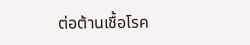ต่อต้านเชื้อโรค